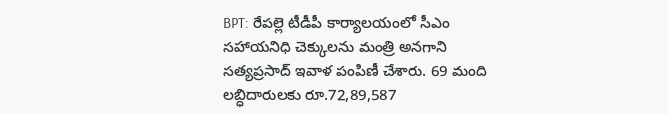BPT: రేపల్లె టీడీపీ కార్యాలయంలో సీఎం సహాయనిధి చెక్కులను మంత్రి అనగాని సత్యప్రసాద్ ఇవాళ పంపిణీ చేశారు. 69 మంది లబ్ధిదారులకు రూ.72,89,587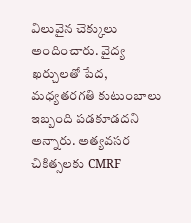విలువైన చెక్కులు అందించారు. వైద్య ఖర్చులతో పేద, మధ్యతరగతి కుటుంబాలు ఇబ్బంది పడకూడదని అన్నారు. అత్యవసర చికిత్సలకు CMRF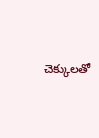చెక్కులతో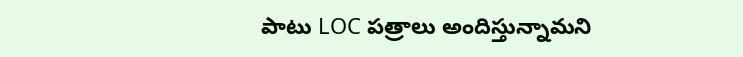పాటు LOC పత్రాలు అందిస్తున్నామని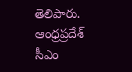తెలిపారు.
ఆంధ్రప్రదేశ్
సీఎం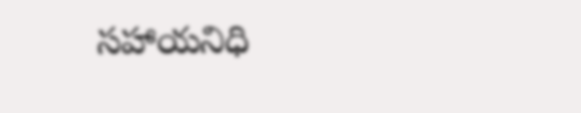సహాయనిధి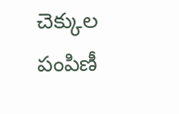చెక్కుల పంపిణీ